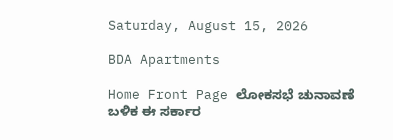Saturday, August 15, 2026

BDA Apartments

Home Front Page ಲೋಕಸಭೆ ಚುನಾವಣೆ ಬಳಿಕ ಈ ಸರ್ಕಾರ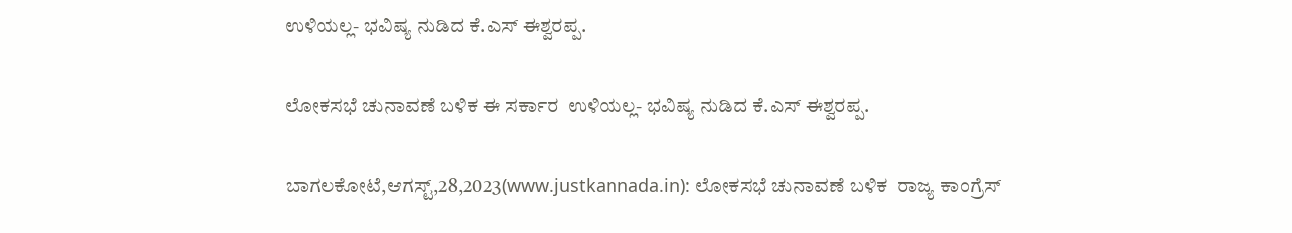ಉಳಿಯಲ್ಲ- ಭವಿಷ್ಯ ನುಡಿದ ಕೆ.ಎಸ್ ಈಶ್ವರಪ್ಪ.

ಲೋಕಸಭೆ ಚುನಾವಣೆ ಬಳಿಕ ಈ ಸರ್ಕಾರ  ಉಳಿಯಲ್ಲ- ಭವಿಷ್ಯ ನುಡಿದ ಕೆ.ಎಸ್ ಈಶ್ವರಪ್ಪ.

ಬಾಗಲಕೋಟೆ,ಆಗಸ್ಟ್,28,2023(www.justkannada.in): ಲೋಕಸಭೆ ಚುನಾವಣೆ ಬಳಿಕ  ರಾಜ್ಯ ಕಾಂಗ್ರೆಸ್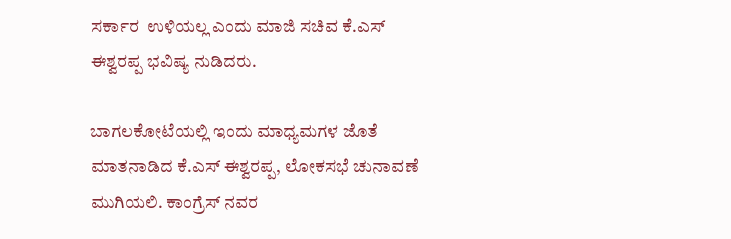ಸರ್ಕಾರ  ಉಳಿಯಲ್ಲ ಎಂದು ಮಾಜಿ ಸಚಿವ ಕೆ.ಎಸ್ ಈಶ್ವರಪ್ಪ ಭವಿಷ್ಯ ನುಡಿದರು.

ಬಾಗಲಕೋಟೆಯಲ್ಲಿ ಇಂದು ಮಾಧ್ಯಮಗಳ ಜೊತೆ ಮಾತನಾಡಿದ ಕೆ.ಎಸ್ ಈಶ್ವರಪ್ಪ, ಲೋಕಸಭೆ ಚುನಾವಣೆ ಮುಗಿಯಲಿ. ಕಾಂಗ್ರೆಸ್ ನವರ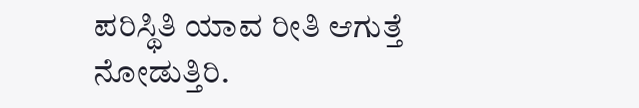ಪರಿಸ್ಥಿತಿ ಯಾವ ರೀತಿ ಆಗುತ್ತೆ ನೋಡುತ್ತಿರಿ.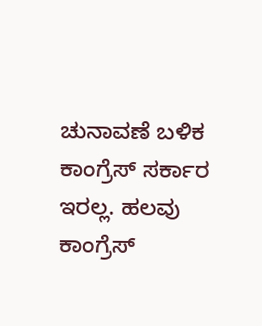ಚುನಾವಣೆ ಬಳಿಕ ಕಾಂಗ್ರೆಸ್ ಸರ್ಕಾರ ಇರಲ್ಲ. ಹಲವು ಕಾಂಗ್ರೆಸ್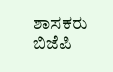ಶಾಸಕರು ಬಿಜೆಪಿ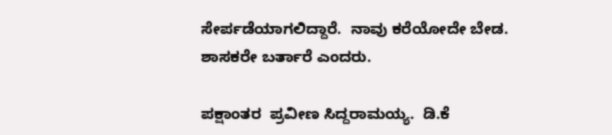ಸೇರ್ಪಡೆಯಾಗಲಿದ್ದಾರೆ.  ನಾವು ಕರೆಯೋದೇ ಬೇಡ. ಶಾಸಕರೇ ಬರ್ತಾರೆ ಎಂದರು.

ಪಕ್ಷಾಂತರ  ಪ್ರವೀಣ ಸಿದ್ದರಾಮಯ್ಯ.  ಡಿ.ಕೆ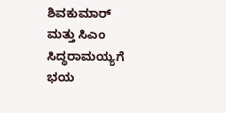ಶಿವಕುಮಾರ್ ಮತ್ತು ಸಿಎಂ ಸಿದ‍್ಧರಾಮಯ್ಯಗೆ ಭಯ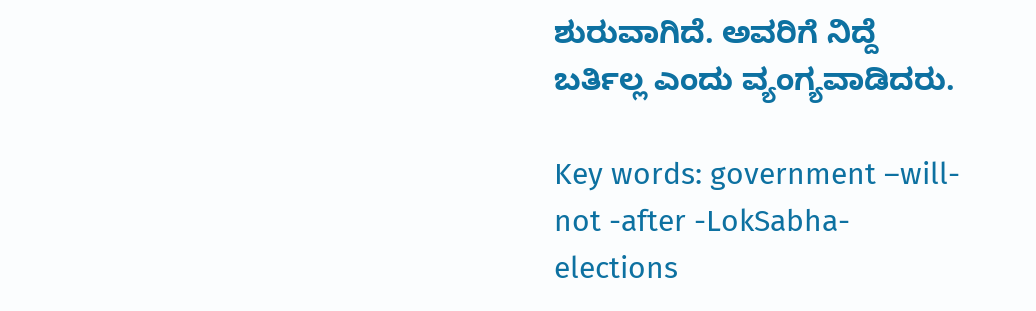ಶುರುವಾಗಿದೆ. ಅವರಿಗೆ ನಿದ್ದೆ ಬರ್ತಿಲ್ಲ ಎಂದು ವ್ಯಂಗ್ಯವಾಡಿದರು.

Key words: government –will- not -after -LokSabha- elections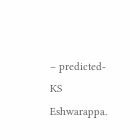– predicted- KS Eshwarappa.